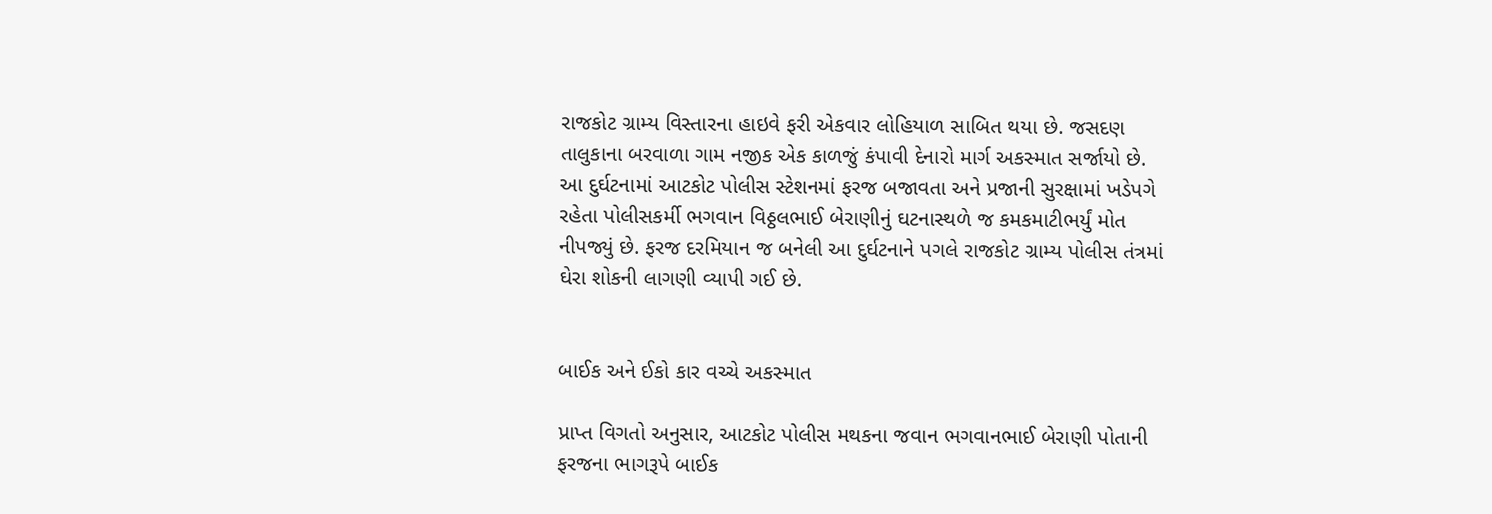રાજકોટ ગ્રામ્ય વિસ્તારના હાઇવે ફરી એકવાર લોહિયાળ સાબિત થયા છે. જસદણ તાલુકાના બરવાળા ગામ નજીક એક કાળજું કંપાવી દેનારો માર્ગ અકસ્માત સર્જાયો છે. આ દુર્ઘટનામાં આટકોટ પોલીસ સ્ટેશનમાં ફરજ બજાવતા અને પ્રજાની સુરક્ષામાં ખડેપગે રહેતા પોલીસકર્મી ભગવાન વિઠ્ઠલભાઈ બેરાણીનું ઘટનાસ્થળે જ કમકમાટીભર્યું મોત નીપજ્યું છે. ફરજ દરમિયાન જ બનેલી આ દુર્ઘટનાને પગલે રાજકોટ ગ્રામ્ય પોલીસ તંત્રમાં ઘેરા શોકની લાગણી વ્યાપી ગઈ છે.


બાઈક અને ઈકો કાર વચ્ચે અકસ્માત

પ્રાપ્ત વિગતો અનુસાર, આટકોટ પોલીસ મથકના જવાન ભગવાનભાઈ બેરાણી પોતાની ફરજના ભાગરૂપે બાઈક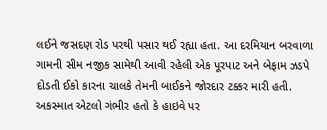લઈને જસદણ રોડ પરથી પસાર થઈ રહ્યા હતા. આ દરમિયાન બરવાળા ગામની સીમ નજીક સામેથી આવી રહેલી એક પૂરપાટ અને બેફામ ઝડપે દોડતી ઈકો કારના ચાલકે તેમની બાઈકને જોરદાર ટક્કર મારી હતી. અકસ્માત એટલો ગંભીર હતો કે હાઇવે પર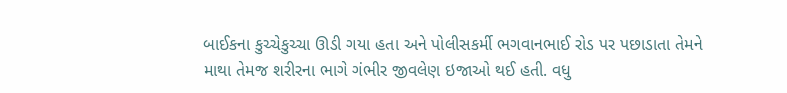બાઈકના કુચ્ચેકુચ્ચા ઊડી ગયા હતા અને પોલીસકર્મી ભગવાનભાઈ રોડ પર પછાડાતા તેમને માથા તેમજ શરીરના ભાગે ગંભીર જીવલેણ ઇજાઓ થઈ હતી. વધુ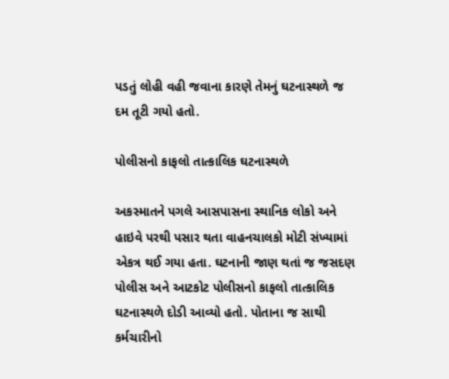પડતું લોહી વહી જવાના કારણે તેમનું ઘટનાસ્થળે જ દમ તૂટી ગયો હતો.

પોલીસનો કાફલો તાત્કાલિક ઘટનાસ્થળે

અકસ્માતને પગલે આસપાસના સ્થાનિક લોકો અને હાઇવે પરથી પસાર થતા વાહનચાલકો મોટી સંખ્યામાં એકત્ર થઈ ગયા હતા. ઘટનાની જાણ થતાં જ જસદણ પોલીસ અને આટકોટ પોલીસનો કાફલો તાત્કાલિક ઘટનાસ્થળે દોડી આવ્યો હતો. પોતાના જ સાથી કર્મચારીનો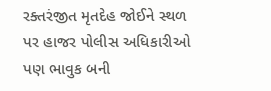રક્તરંજીત મૃતદેહ જોઈને સ્થળ પર હાજર પોલીસ અધિકારીઓ પણ ભાવુક બની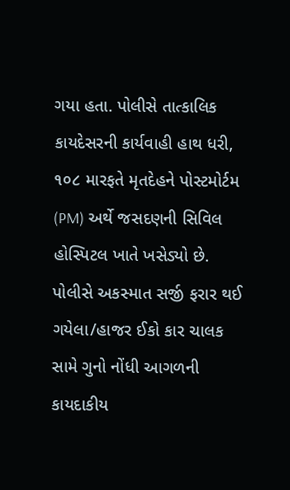ગયા હતા. પોલીસે તાત્કાલિક કાયદેસરની કાર્યવાહી હાથ ધરી, ૧૦૮ મારફતે મૃતદેહને પોસ્ટમોર્ટમ (PM) અર્થે જસદણની સિવિલ હોસ્પિટલ ખાતે ખસેડ્યો છે. પોલીસે અકસ્માત સર્જી ફરાર થઈ ગયેલા/હાજર ઈકો કાર ચાલક સામે ગુનો નોંધી આગળની કાયદાકીય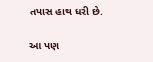તપાસ હાથ ધરી છે.

આ પણ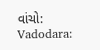વાંચો: Vadodara: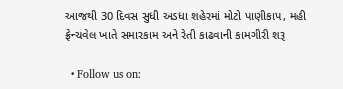આજથી 30 દિવસ સુધી અડધા શહેરમાં મોટો પાણીકાપ, મહી ફ્રેન્ચવેલ ખાતે સમારકામ અને રેતી કાઢવાની કામગીરી શરૂ

  • Follow us on: